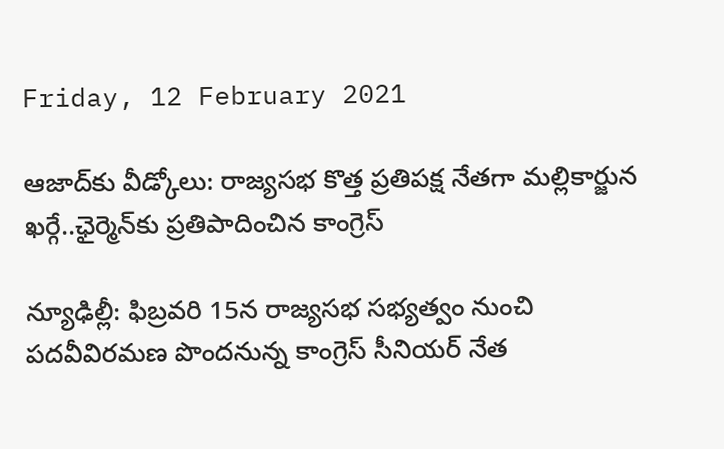Friday, 12 February 2021

ఆజాద్‌కు వీడ్కోలు: రాజ్యసభ కొత్త ప్రతిపక్ష నేతగా మల్లికార్జున ఖర్గే..ఛైర్మెన్‌కు ప్రతిపాదించిన కాంగ్రెస్

న్యూఢిల్లీ: ఫిబ్రవరి 15న రాజ్యసభ సభ్యత్వం నుంచి పదవీవిరమణ పొందనున్న కాంగ్రెస్ సీనియర్ నేత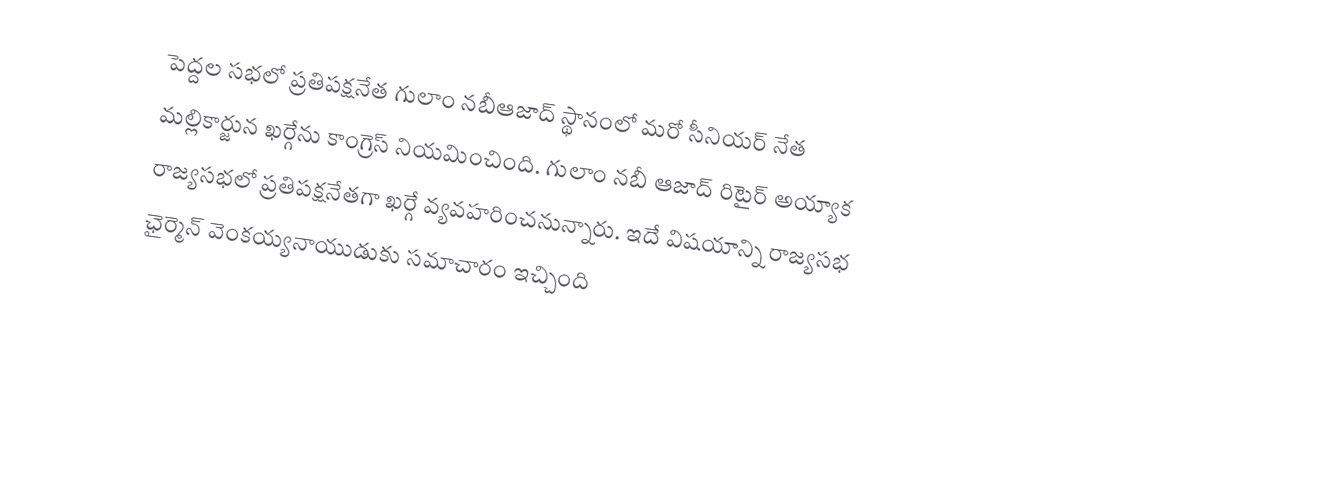పెద్దల సభలో ప్రతిపక్షనేత గులాం నబీఆజాద్ స్థానంలో మరో సీనియర్ నేత మల్లికార్జున ఖర్గేను కాంగ్రెస్ నియమించింది. గులాం నబీ ఆజాద్ రిటైర్ అయ్యాక రాజ్యసభలో ప్రతిపక్షనేతగా ఖర్గే వ్యవహరించనున్నారు. ఇదే విషయాన్ని రాజ్యసభ ఛైర్మెన్‌ వెంకయ్యనాయుడుకు సమాచారం ఇచ్చింది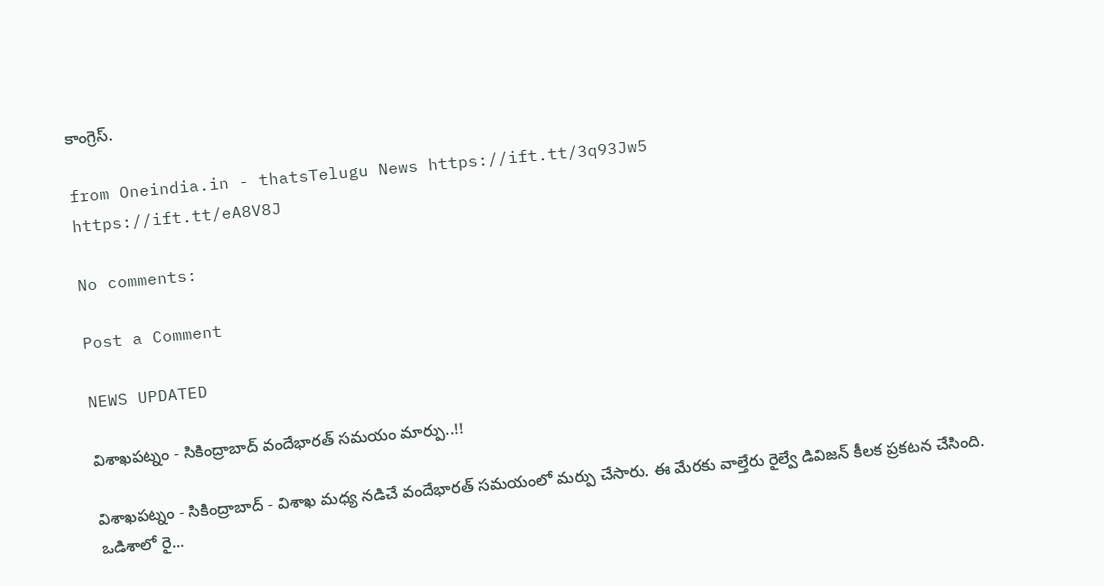కాంగ్రెస్.

from Oneindia.in - thatsTelugu News https://ift.tt/3q93Jw5
https://ift.tt/eA8V8J

No comments:

Post a Comment

NEWS UPDATED

విశాఖపట్నం - సికింద్రాబాద్ వందేభారత్ సమయం మార్పు..!!

విశాఖపట్నం - సికింద్రాబాద్ - విశాఖ మధ్య నడిచే వందేభారత్ సమయంలో మర్పు చేసారు. ఈ మేరకు వాల్తేరు రైల్వే డివిజన్ కీలక ప్రకటన చేసింది. ఒడిశాలో రై...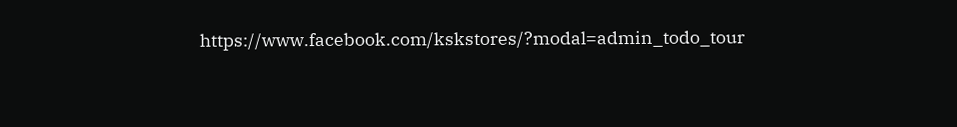https://www.facebook.com/kskstores/?modal=admin_todo_tour